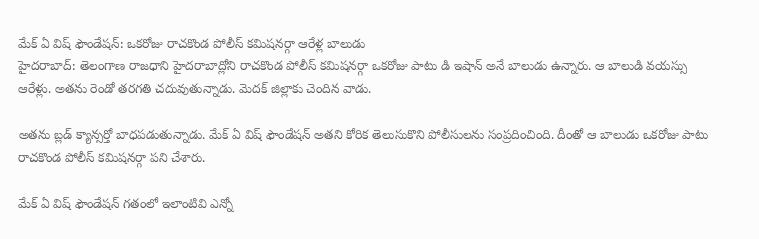మేక్ ఏ విష్ ఫౌండేషన్: ఒకరోజు రాచకొండ పోలీస్ కమిషనర్గా ఆరేళ్ల బాలుడు
హైదరాబాద్: తెలంగాణ రాజధాని హైదరాబాద్లోని రాచకొండ పోలీస్ కమిషనర్గా ఒకరోజు పాటు డి ఇషాన్ అనే బాలుడు ఉన్నారు. ఆ బాలుడి వయస్సు ఆరేళ్లు. అతను రెండో తరగతి చదువుతున్నాడు. మెదక్ జిల్లాకు చెందిన వాడు.

అతను బ్లడ్ క్యాన్సర్తో బాధపడుతున్నాడు. మేక్ ఏ విష్ ఫౌండేషన్ అతని కోరిక తెలుసుకొని పోలీసులను సంప్రదించింది. దీంతో ఆ బాలుడు ఒకరోజు పాటు రాచకొండ పోలీస్ కమిషనర్గా పని చేశారు.

మేక్ ఏ విష్ ఫౌండేషన్ గతంలో ఇలాంటివి ఎన్నో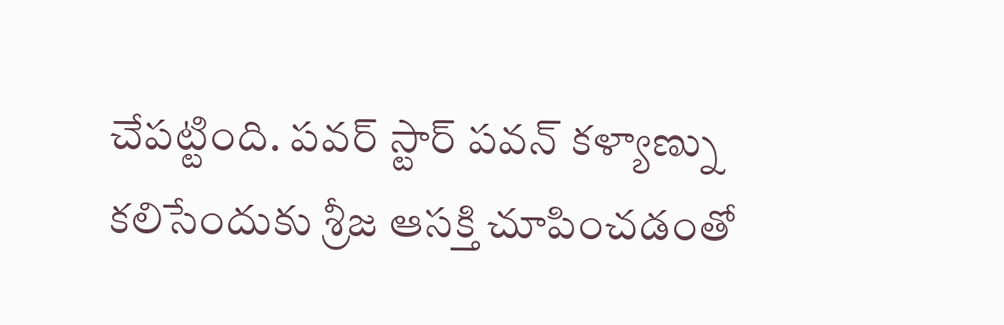చేపట్టింది. పవర్ స్టార్ పవన్ కళ్యాణ్ను కలిసేందుకు శ్రీజ ఆసక్తి చూపించడంతో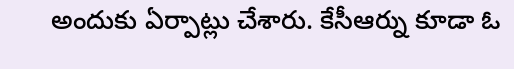అందుకు ఏర్పాట్లు చేశారు. కేసీఆర్ను కూడా ఓ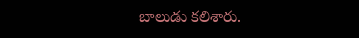బాలుడు కలిశారు.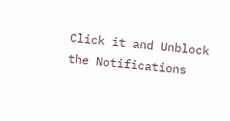Click it and Unblock the Notifications